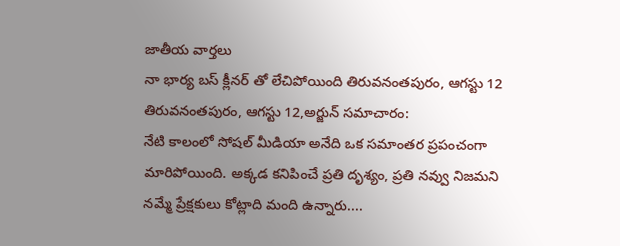జాతీయ వార్తలు
నా భార్య బస్ క్లీనర్ తో లేచిపోయింది తిరువనంతపురం, ఆగస్టు 12
తిరువనంతపురం, ఆగస్టు 12,అర్జున్ సమాచారం:
నేటి కాలంలో సోషల్ మీడియా అనేది ఒక సమాంతర ప్రపంచంగా మారిపోయింది. అక్కడ కనిపించే ప్రతి దృశ్యం, ప్రతి నవ్వు నిజమని నమ్మే ప్రేక్షకులు కోట్లాది మంది ఉన్నారు....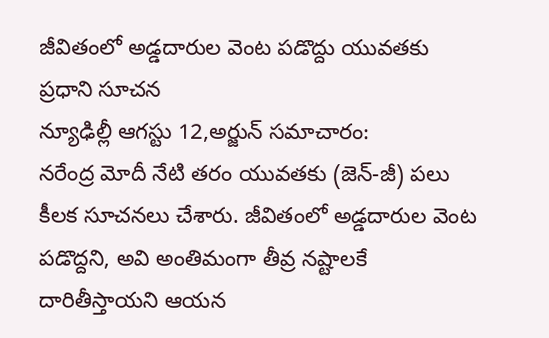జీవితంలో అడ్డదారుల వెంట పడొద్దు యువతకు ప్రధాని సూచన
న్యూఢిల్లీ ఆగస్టు 12,అర్జున్ సమాచారం:
నరేంద్ర మోదీ నేటి తరం యువతకు (జెన్-జీ) పలు కీలక సూచనలు చేశారు. జీవితంలో అడ్డదారుల వెంట పడొద్దని, అవి అంతిమంగా తీవ్ర నష్టాలకే దారితీస్తాయని ఆయన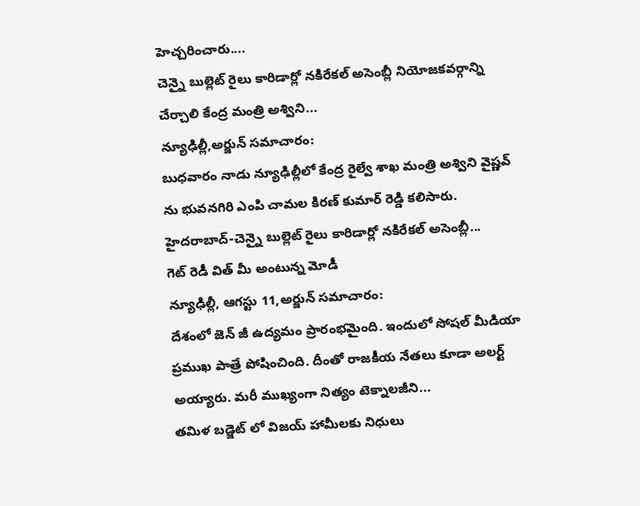హెచ్చరించారు....
చెన్నై బుల్లెట్ రైలు కారిడార్లో నకిరేకల్ అసెంబ్లీ నియోజకవర్గాన్ని చేర్చాలి కేంద్ర మంత్రి అశ్విని...
న్యూఢిల్లీ,అర్జున్ సమాచారం:
బుధవారం నాడు న్యూఢిల్లీలో కేంద్ర రైల్వే శాఖ మంత్రి అశ్విని వైష్ణవ్ ను భువనగిరి ఎంపి చామల కిరణ్ కుమార్ రెడ్డి కలిసారు. హైదరాబాద్-చెన్నై బుల్లెట్ రైలు కారిడార్లో నకిరేకల్ అసెంబ్లీ...
గెట్ రెడీ విత్ మీ అంటున్న మోడీ
న్యూఢిల్లీ, ఆగస్టు 11,అర్జున్ సమాచారం:
దేశంలో జెన్ జీ ఉద్యమం ప్రారంభమైంది. ఇందులో సోషల్ మీడియా ప్రముఖ పాత్రే పోషించింది. దీంతో రాజకీయ నేతలు కూడా అలర్ట్ అయ్యారు. మరీ ముఖ్యంగా నిత్యం టెక్నాలజీని...
తమిళ బడ్జెట్ లో విజయ్ హామీలకు నిధులు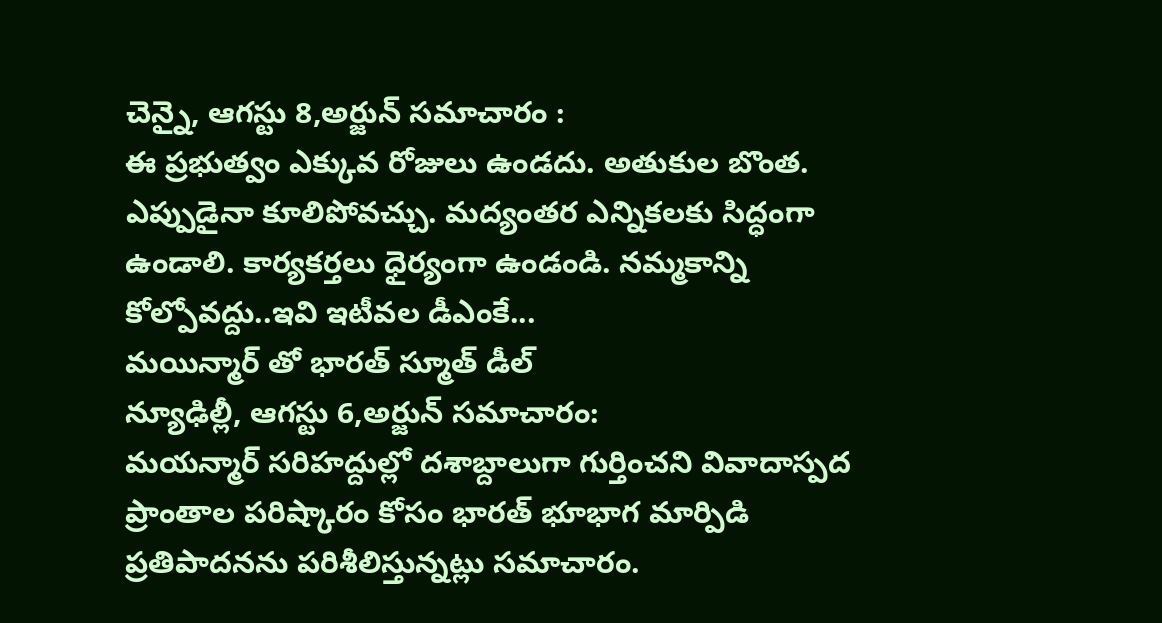చెన్నై, ఆగస్టు 8,అర్జున్ సమాచారం :
ఈ ప్రభుత్వం ఎక్కువ రోజులు ఉండదు. అతుకుల బొంత. ఎప్పుడైనా కూలిపోవచ్చు. మద్యంతర ఎన్నికలకు సిద్ధంగా ఉండాలి. కార్యకర్తలు ధైర్యంగా ఉండండి. నమ్మకాన్ని కోల్పోవద్దు..ఇవి ఇటీవల డీఎంకే...
మయిన్మార్ తో భారత్ స్మూత్ డీల్
న్యూఢిల్లీ, ఆగస్టు 6,అర్జున్ సమాచారం:
మయన్మార్ సరిహద్దుల్లో దశాబ్దాలుగా గుర్తించని వివాదాస్పద ప్రాంతాల పరిష్కారం కోసం భారత్ భూభాగ మార్పిడి ప్రతిపాదనను పరిశీలిస్తున్నట్లు సమాచారం.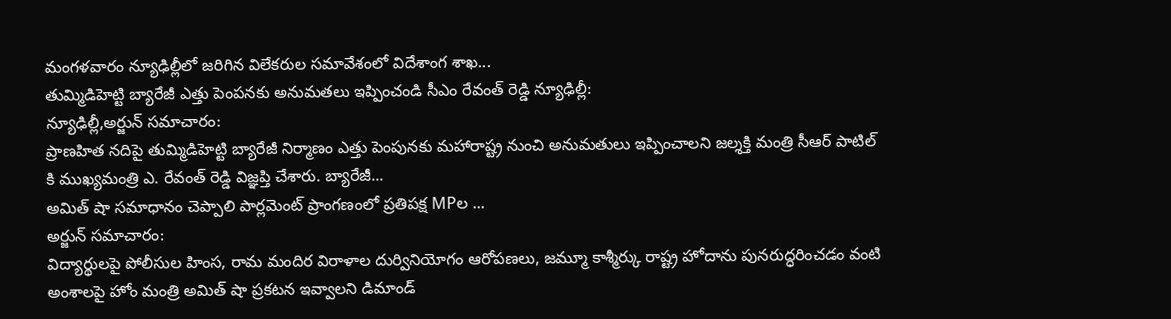మంగళవారం న్యూఢిల్లీలో జరిగిన విలేకరుల సమావేశంలో విదేశాంగ శాఖ...
తుమ్మిడిహెట్టి బ్యారేజీ ఎత్తు పెంపనకు అనుమతలు ఇప్పించండి సీఎం రేవంత్ రెడ్డి న్యూఢిల్లీ:
న్యూఢిల్లీ,అర్జున్ సమాచారం:
ప్రాణహిత నదిపై తుమ్మిడిహెట్టి బ్యారేజీ నిర్మాణం ఎత్తు పెంపునకు మహారాష్ట్ర నుంచి అనుమతులు ఇప్పించాలని జల్శక్తి మంత్రి సీఆర్ పాటిల్ కి ముఖ్యమంత్రి ఎ. రేవంత్ రెడ్డి విజ్ఞప్తి చేశారు. బ్యారేజీ...
అమిత్ షా సమాధానం చెప్పాలి పార్లమెంట్ ప్రాంగణంలో ప్రతిపక్ష MPల ...
అర్జున్ సమాచారం:
విద్యార్థులపై పోలీసుల హింస, రామ మందిర విరాళాల దుర్వినియోగం ఆరోపణలు, జమ్మూ కాశ్మీర్కు రాష్ట్ర హోదాను పునరుద్ధరించడం వంటి అంశాలపై హోం మంత్రి అమిత్ షా ప్రకటన ఇవ్వాలని డిమాండ్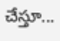చేస్తూ...